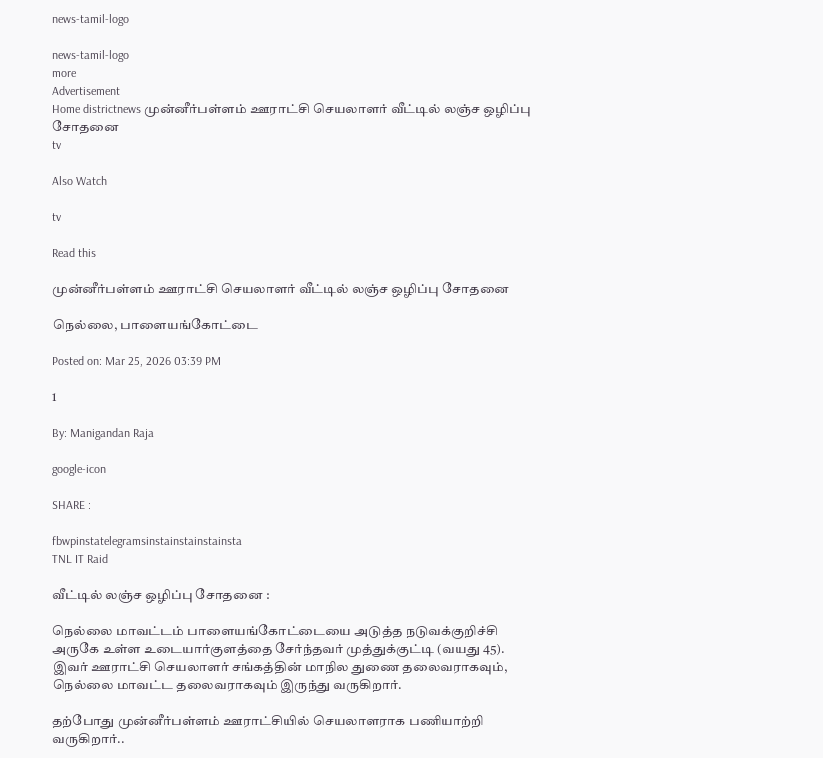news-tamil-logo

news-tamil-logo
more
Advertisement
Home districtnews முன்னீர்பள்ளம் ஊராட்சி செயலாளர் வீட்டில் லஞ்ச ஒழிப்பு சோதனை
tv

Also Watch

tv

Read this

முன்னீர்பள்ளம் ஊராட்சி செயலாளர் வீட்டில் லஞ்ச ஒழிப்பு சோதனை

நெல்லை, பாளையங்கோட்டை

Posted on: Mar 25, 2026 03:39 PM

1

By: Manigandan Raja

google-icon

SHARE :

fbwpinstatelegramsinstainstainstainsta
TNL IT Raid

வீட்டில் லஞ்ச ஒழிப்பு சோதனை :

நெல்லை மாவட்டம் பாளையங்கோட்டையை அடுத்த நடுவக்குறிச்சி அருகே உள்ள உடையார்குளத்தை சேர்ந்தவர் முத்துக்குட்டி (வயது 45). இவர் ஊராட்சி செயலாளர் சங்கத்தின் மாநில துணை தலைவராகவும், நெல்லை மாவட்ட தலைவராகவும் இருந்து வருகிறார்.

தற்போது முன்னீர்பள்ளம் ஊராட்சியில் செயலாளராக பணியாற்றி வருகிறார்..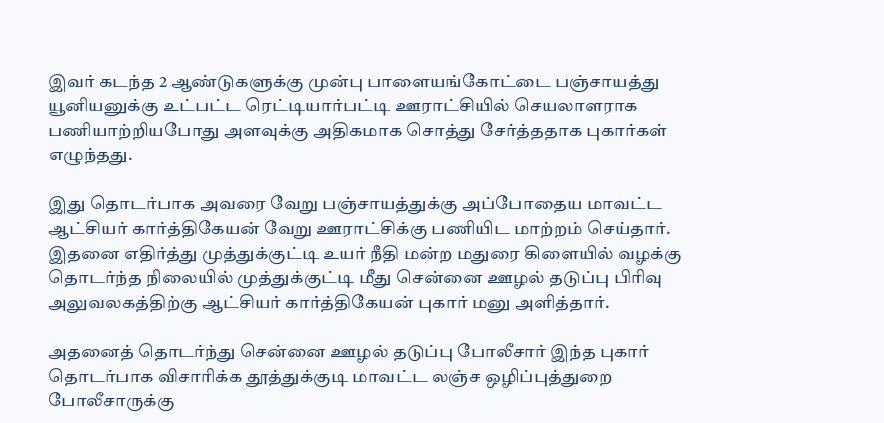இவர் கடந்த 2 ஆண்டுகளுக்கு முன்பு பாளையங்கோட்டை பஞ்சாயத்து யூனியனுக்கு உட்பட்ட ரெட்டியார்பட்டி ஊராட்சியில் செயலாளராக பணியாற்றியபோது அளவுக்கு அதிகமாக சொத்து சேர்த்ததாக புகார்கள் எழுந்தது.

இது தொடர்பாக அவரை வேறு பஞ்சாயத்துக்கு அப்போதைய மாவட்ட ஆட்சியர் கார்த்திகேயன் வேறு ஊராட்சிக்கு பணியிட மாற்றம் செய்தார். இதனை எதிர்த்து முத்துக்குட்டி உயர் நீதி மன்ற மதுரை கிளையில் வழக்கு தொடர்ந்த நிலையில் முத்துக்குட்டி மீது சென்னை ஊழல் தடுப்பு பிரிவு அலுவலகத்திற்கு ஆட்சியர் கார்த்திகேயன் புகார் மனு அளித்தார்.

அதனைத் தொடர்ந்து சென்னை ஊழல் தடுப்பு போலீசார் இந்த புகார் தொடர்பாக விசாரிக்க தூத்துக்குடி மாவட்ட லஞ்ச ஒழிப்புத்துறை போலீசாருக்கு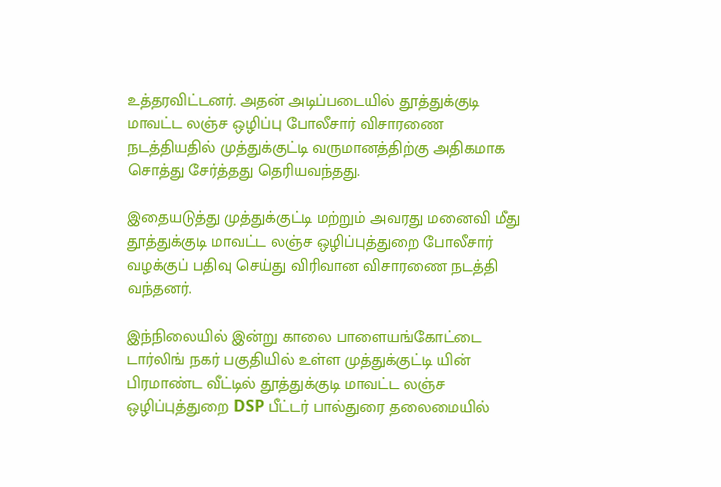உத்தரவிட்டனர். அதன் அடிப்படையில் தூத்துக்குடி மாவட்ட லஞ்ச ஒழிப்பு போலீசார் விசாரணை நடத்தியதில் முத்துக்குட்டி வருமானத்திற்கு அதிகமாக சொத்து சேர்த்தது தெரியவந்தது.

இதையடுத்து முத்துக்குட்டி மற்றும் அவரது மனைவி மீது தூத்துக்குடி மாவட்ட லஞ்ச ஒழிப்புத்துறை போலீசார் வழக்குப் பதிவு செய்து விரிவான விசாரணை நடத்தி வந்தனர்.

இந்நிலையில் இன்று காலை பாளையங்கோட்டை டார்லிங் நகர் பகுதியில் உள்ள முத்துக்குட்டி யின் பிரமாண்ட வீட்டில் தூத்துக்குடி மாவட்ட லஞ்ச ஒழிப்புத்துறை DSP பீட்டர் பால்துரை தலைமையில்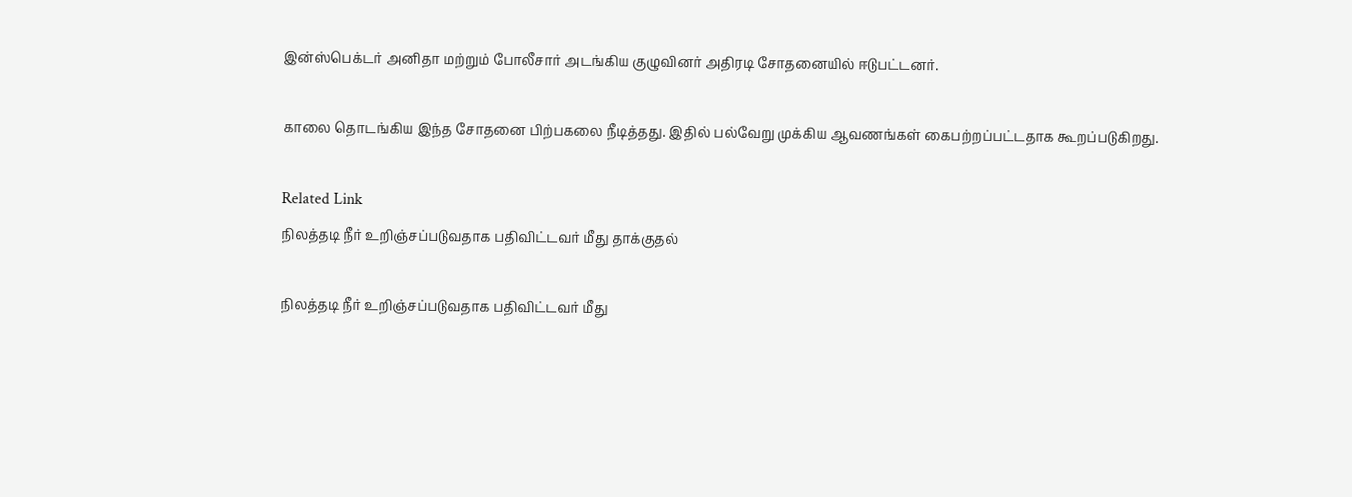இன்ஸ்பெக்டர் அனிதா மற்றும் போலீசார் அடங்கிய குழுவினர் அதிரடி சோதனையில் ஈடுபட்டனர்.

காலை தொடங்கிய இந்த சோதனை பிற்பகலை நீடித்தது. இதில் பல்வேறு முக்கிய ஆவணங்கள் கைபற்றப்பட்டதாக கூறப்படுகிறது.

Related Link
நிலத்தடி நீர் உறிஞ்சப்படுவதாக பதிவிட்டவர் மீது தாக்குதல்

நிலத்தடி நீர் உறிஞ்சப்படுவதாக பதிவிட்டவர் மீது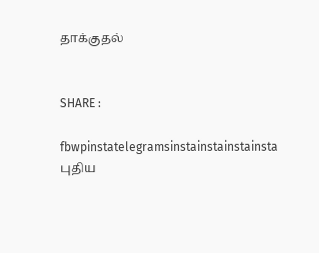தாக்குதல்


SHARE :

fbwpinstatelegramsinstainstainstainsta
புதிய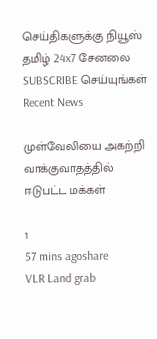செய்திகளுக்கு நியூஸ் தமிழ் 24x7 சேனலை SUBSCRIBE செய்யுங்கள்
Recent News

முள்வேலியை அகற்றி வாக்குவாதத்தில் ஈடுபட்ட மக்கள்

1
57 mins agoshare
VLR Land grab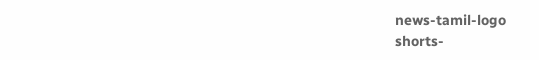news-tamil-logo
shorts-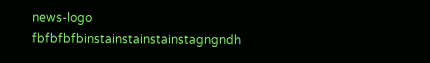news-logo
fbfbfbfbinstainstainstainstagngndh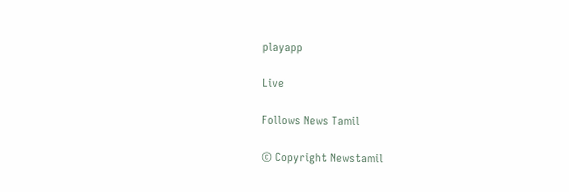playapp

Live

Follows News Tamil

© Copyright Newstamil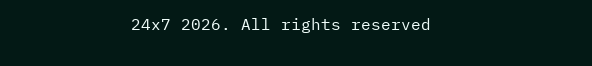24x7 2026. All rights reserved